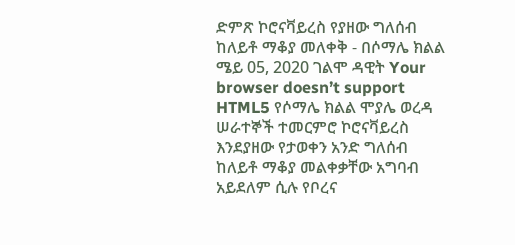ድምጽ ኮሮናቫይረስ የያዘው ግለሰብ ከለይቶ ማቆያ መለቀቅ - በሶማሌ ክልል ሜይ 05, 2020 ገልሞ ዳዊት Your browser doesn’t support HTML5 የሶማሌ ክልል ሞያሌ ወረዳ ሠራተኞች ተመርምሮ ኮሮናቫይረስ እንደያዘው የታወቀን አንድ ግለሰብ ከለይቶ ማቆያ መልቀቃቸው አግባብ አይደለም ሲሉ የቦረና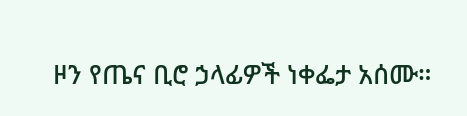ዞን የጤና ቢሮ ኃላፊዎች ነቀፌታ አሰሙ።